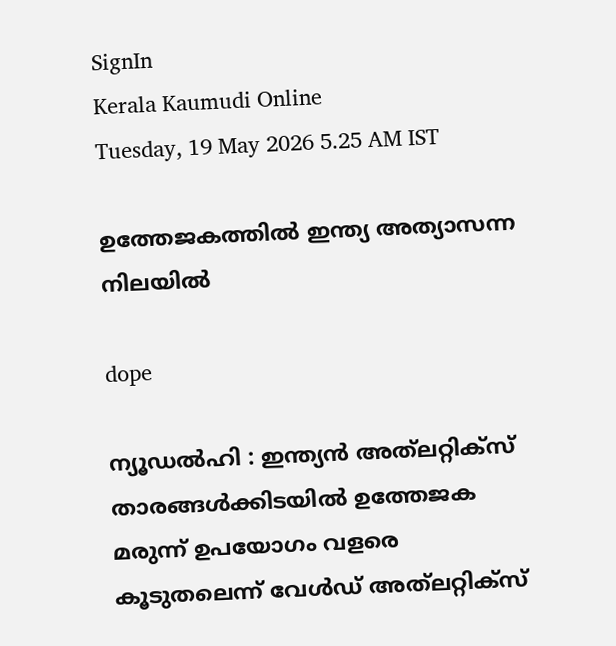SignIn
Kerala Kaumudi Online
Tuesday, 19 May 2026 5.25 AM IST

ഉത്തേജകത്തിൽ ഇന്ത്യ അത്യാസന്ന നിലയിൽ

dope

ന്യൂഡൽഹി : ഇന്ത്യൻ അത്‌ലറ്റിക്സ് താരങ്ങൾക്കിടയിൽ ഉത്തേജക മരുന്ന് ഉപയോഗം വളരെ കൂടുതലെന്ന് വേൾഡ് അത്‌ലറ്റിക്സ്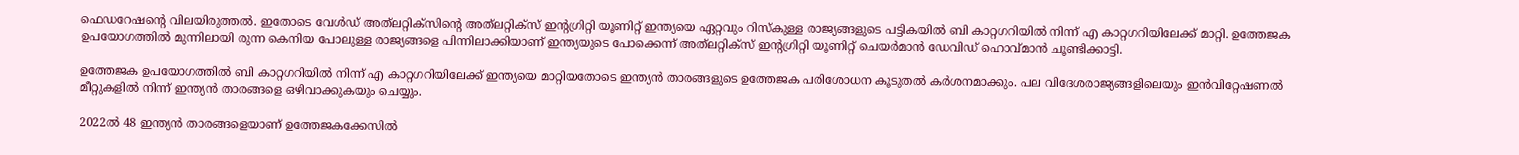ഫെഡറേഷന്റെ വിലയിരുത്തൽ. ഇതോടെ വേൾഡ് അത്‌ലറ്റിക്സിന്റെ അത്‌ലറ്റിക്സ് ഇന്റഗ്രിറ്റി യൂണിറ്റ് ഇന്ത്യയെ ഏറ്റവും റിസ്കുള്ള രാജ്യങ്ങളുടെ പട്ടികയിൽ ബി കാറ്റഗറിയിൽ നിന്ന് എ കാറ്റഗറിയിലേക്ക് മാറ്റി. ഉത്തേജക ഉപയോഗത്തിൽ മുന്നിലായി രുന്ന കെനിയ പോലുള്ള രാജ്യങ്ങളെ പിന്നിലാക്കിയാണ് ഇന്ത്യയുടെ പോക്കെന്ന് അത്‌ലറ്റിക്സ് ഇന്റഗ്രിറ്റി യൂണിറ്റ് ചെയർമാൻ ഡേവിഡ് ഹൊവ്മാൻ ചൂണ്ടിക്കാട്ടി.

ഉത്തേജക ഉപയോഗത്തിൽ ബി കാറ്റഗറിയിൽ നിന്ന് എ കാറ്റഗറിയിലേക്ക് ഇന്ത്യയെ മാറ്റിയതോടെ ഇന്ത്യൻ താരങ്ങളുടെ ഉത്തേജക പരിശോധന കൂടുതൽ കർശനമാക്കും. പല വിദേശരാജ്യങ്ങളിലെയും ഇൻവിറ്റേഷണൽ മീറ്റുകളിൽ നിന്ന് ഇന്ത്യൻ താരങ്ങളെ ഒഴിവാക്കുകയും ചെയ്യും.

2022ൽ 48 ഇന്ത്യൻ താരങ്ങളെയാണ് ഉത്തേജകക്കേസിൽ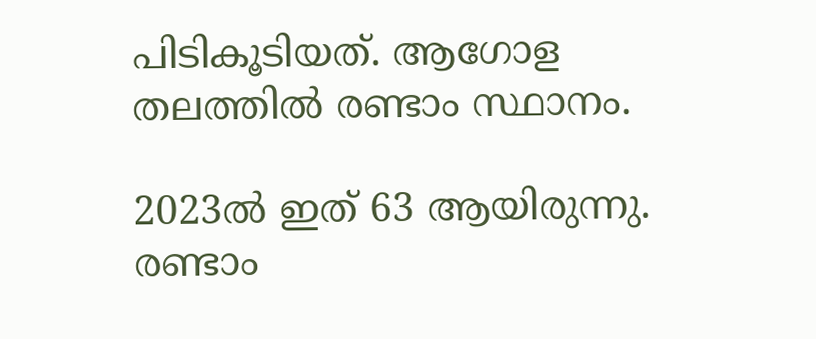പിടികൂടിയത്. ആഗോള തലത്തിൽ രണ്ടാം സ്ഥാനം.

2023ൽ ഇത് 63 ആയിരുന്നു. രണ്ടാം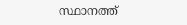സ്ഥാനത്ത്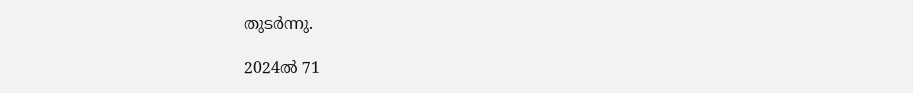തുടർന്നു.

2024ൽ 71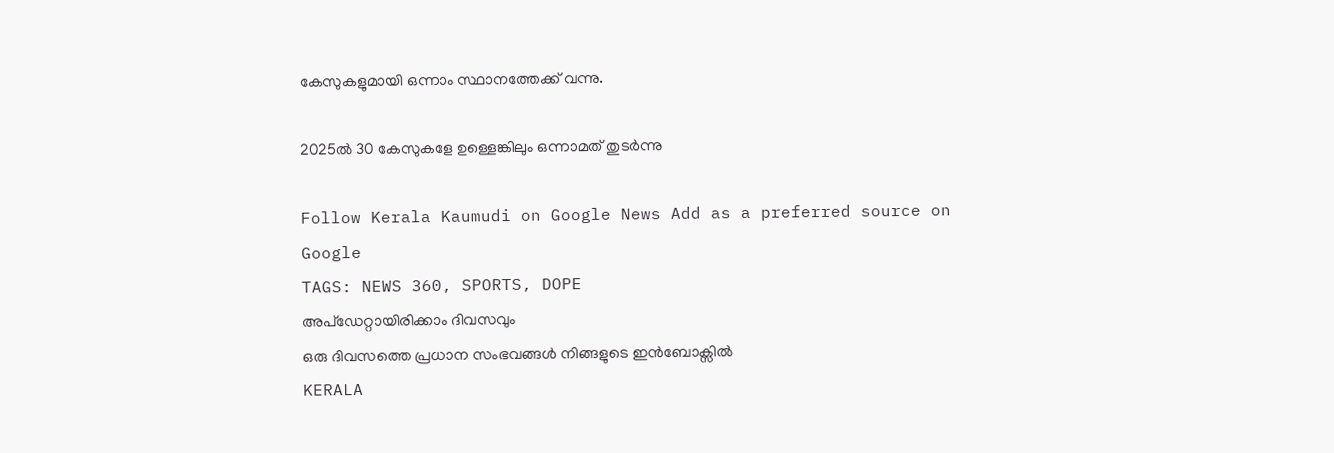കേസുകളുമായി ഒന്നാം സ്ഥാനത്തേക്ക് വന്നു.

2025ൽ 30 കേസുകളേ ഉള്ളെങ്കിലും ഒന്നാമത് തുടർന്നു

Follow Kerala Kaumudi on Google News Add as a preferred source on Google
TAGS: NEWS 360, SPORTS, DOPE
അപ്ഡേറ്റായിരിക്കാം ദിവസവും
ഒരു ദിവസത്തെ പ്രധാന സംഭവങ്ങൾ നിങ്ങളുടെ ഇൻബോക്സിൽ
KERALA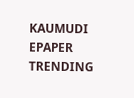KAUMUDI EPAPER
TRENDING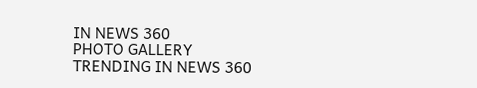IN NEWS 360
PHOTO GALLERY
TRENDING IN NEWS 360